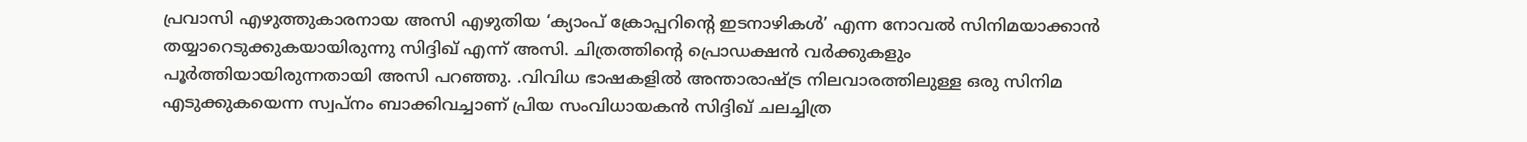പ്രവാസി എഴുത്തുകാരനായ അസി എഴുതിയ ‘ക്യാംപ് ക്രോപ്പറിന്റെ ഇടനാഴികൾ’ എന്ന നോവൽ സിനിമയാക്കാൻ തയ്യാറെടുക്കുകയായിരുന്നു സിദ്ദിഖ് എന്ന് അസി. ചിത്രത്തിന്റെ പ്രൊഡക്ഷൻ വർക്കുകളും പൂർത്തിയായിരുന്നതായി അസി പറഞ്ഞു. .വിവിധ ഭാഷകളിൽ അന്താരാഷ്ട്ര നിലവാരത്തിലുള്ള ഒരു സിനിമ എടുക്കുകയെന്ന സ്വപ്നം ബാക്കിവച്ചാണ് പ്രിയ സംവിധായകൻ സിദ്ദിഖ് ചലച്ചിത്ര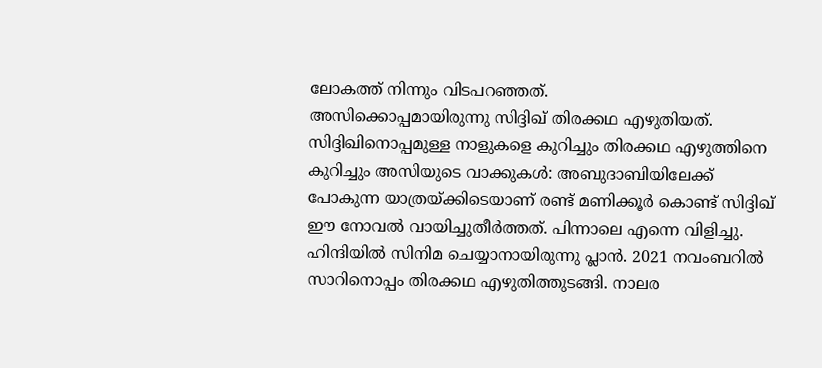ലോകത്ത് നിന്നും വിടപറഞ്ഞത്.
അസിക്കൊപ്പമായിരുന്നു സിദ്ദിഖ് തിരക്കഥ എഴുതിയത്.
സിദ്ദിഖിനൊപ്പമുള്ള നാളുകളെ കുറിച്ചും തിരക്കഥ എഴുത്തിനെ കുറിച്ചും അസിയുടെ വാക്കുകൾ: അബുദാബിയിലേക്ക് പോകുന്ന യാത്രയ്ക്കിടെയാണ് രണ്ട് മണിക്കൂർ കൊണ്ട് സിദ്ദിഖ് ഈ നോവൽ വായിച്ചുതീർത്തത്. പിന്നാലെ എന്നെ വിളിച്ചു. ഹിന്ദിയിൽ സിനിമ ചെയ്യാനായിരുന്നു പ്ലാൻ. 2021 നവംബറിൽ സാറിനൊപ്പം തിരക്കഥ എഴുതിത്തുടങ്ങി. നാലര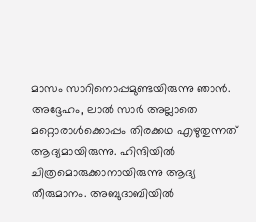മാസം സാറിനൊപ്പമുണ്ടയിരുന്നു ഞാൻ. അദ്ദേഹം, ലാൽ സാർ അല്ലാതെ മറ്റൊരാൾക്കൊപ്പം തിരക്കഥ എഴുതുന്നത് ആദ്യമായിരുന്നു. ഹിന്ദിയിൽ ചിത്രമൊരുക്കാനായിരുന്നു ആദ്യ തീരുമാനം. അബുദാബിയിൽ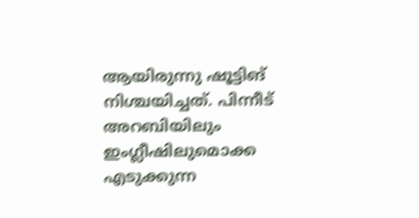ആയിരുന്നു ഷൂട്ടിങ് നിശ്ചയിച്ചത്. പിന്നീട് അറബിയിലും ഇംഗ്ലീഷിലുമൊക്ക എടുക്കുന്ന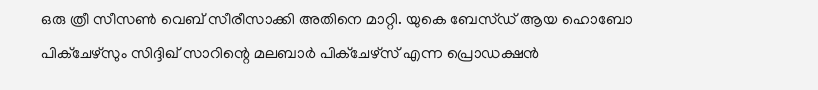ഒരു ത്രീ സീസൺ വെബ് സീരീസാക്കി അതിനെ മാറ്റി. യുകെ ബേസ്ഡ് ആയ ഹൊബോ പിക്ചേഴ്സും സിദ്ദിഖ് സാറിന്റെ മലബാർ പിക്ചേഴ്സ് എന്ന പ്രൊഡക്ഷൻ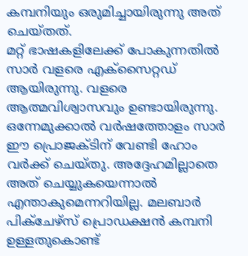കമ്പനിയും ഒരുമിച്ചായിരുന്നു അത് ചെയ്തത്.
മറ്റ് ഭാഷകളിലേക്ക് പോകുന്നതിൽ സാർ വളരെ എക്സൈറ്റഡ് ആയിരുന്നു. വളരെ ആത്മവിശ്വാസവും ഉണ്ടായിരുന്നു. ഒന്നേമുക്കാൽ വർഷത്തോളം സാർ ഈ പ്രൊജക്ടിന് വേണ്ടി ഹോം വർക്ക് ചെയ്തു. അദ്ദേഹമില്ലാതെ അത് ചെയ്യുകയെന്നാൽ എന്താകുമെന്നറിയില്ല. മലബാർ പിക്ചേഴ്സ് പ്രൊഡക്ഷൻ കമ്പനി ഉള്ളതുകൊണ്ട്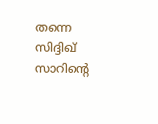തന്നെ സിദ്ദിഖ് സാറിന്റെ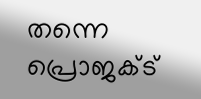തന്നെ പ്രൊജക്ട്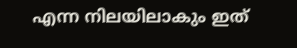എന്ന നിലയിലാകും ഇത്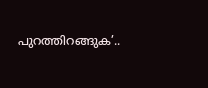പുറത്തിറങ്ങുക’..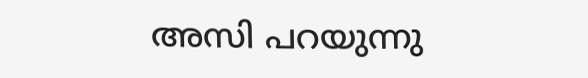അസി പറയുന്നു